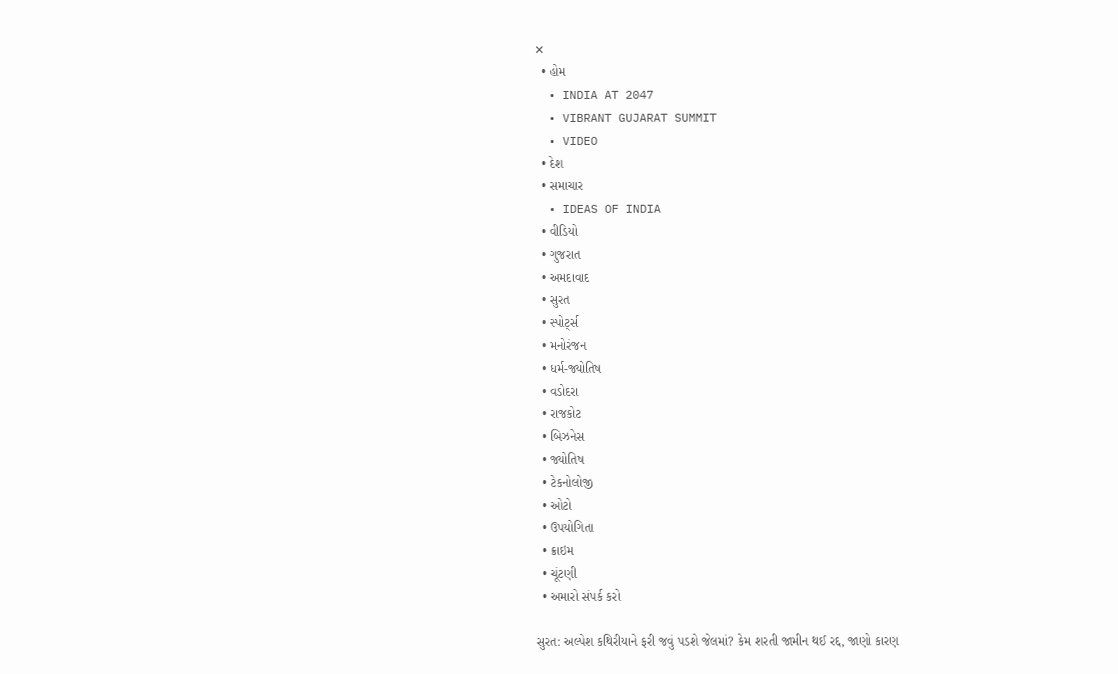✕
  • હોમ
  • INDIA AT 2047
  • VIBRANT GUJARAT SUMMIT
  • VIDEO
  • દેશ
  • સમાચાર
  • IDEAS OF INDIA
  • વીડિયો
  • ગુજરાત
  • અમદાવાદ
  • સુરત
  • સ્પોર્ટ્સ
  • મનોરંજન
  • ધર્મ-જ્યોતિષ
  • વડોદરા
  • રાજકોટ
  • બિઝનેસ
  • જ્યોતિષ
  • ટેકનોલોજી
  • ઓટો
  • ઉપયોગિતા
  • ક્રાઇમ
  • ચૂંટણી
  • અમારો સંપર્ક કરો

સુરત: અલ્પેશ કથિરીયાને ફરી જવું પડશે જેલમાં? કેમ શરતી જામીન થઈ રદ્દ, જાણો કારણ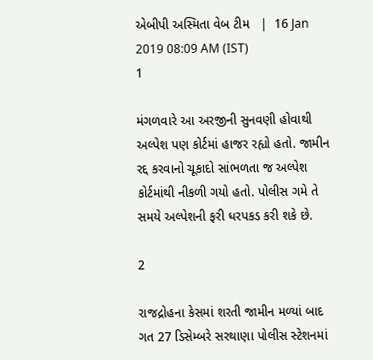એબીપી અસ્મિતા વેબ ટીમ   |  16 Jan 2019 08:09 AM (IST)
1

મંગળવારે આ અરજીની સુનવણી હોવાથી અલ્પેશ પણ કોર્ટમાં હાજર રહ્યો હતો. જામીન રદ્દ કરવાનો ચૂકાદો સાંભળતા જ અલ્પેશ કોર્ટમાંથી નીકળી ગયો હતો. પોલીસ ગમે તે સમયે અલ્પેશની ફરી ધરપકડ કરી શકે છે.

2

રાજદ્રોહના કેસમાં શરતી જામીન મળ્યાં બાદ ગત 27 ડિસેમ્બરે સરથાણા પોલીસ સ્ટેશનમાં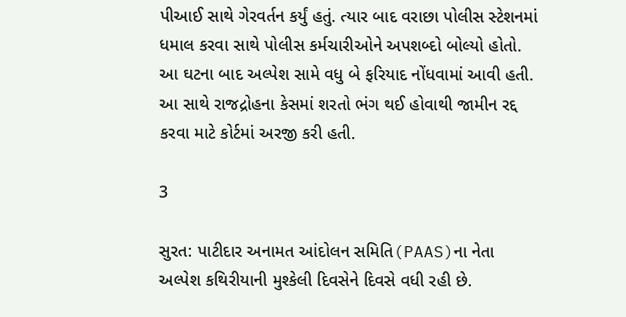પીઆઈ સાથે ગેરવર્તન કર્યું હતું. ત્યાર બાદ વરાછા પોલીસ સ્ટેશનમાં ધમાલ કરવા સાથે પોલીસ કર્મચારીઓને અપશબ્દો બોલ્યો હોતો. આ ઘટના બાદ અલ્પેશ સામે વધુ બે ફરિયાદ નોંધવામાં આવી હતી. આ સાથે રાજદ્રોહના કેસમાં શરતો ભંગ થઈ હોવાથી જામીન રદ્દ કરવા માટે કોર્ટમાં અરજી કરી હતી.

3

સુરત: પાટીદાર અનામત આંદોલન સમિતિ(PAAS)ના નેતા અલ્પેશ કથિરીયાની મુશ્કેલી દિવસેને દિવસે વધી રહી છે.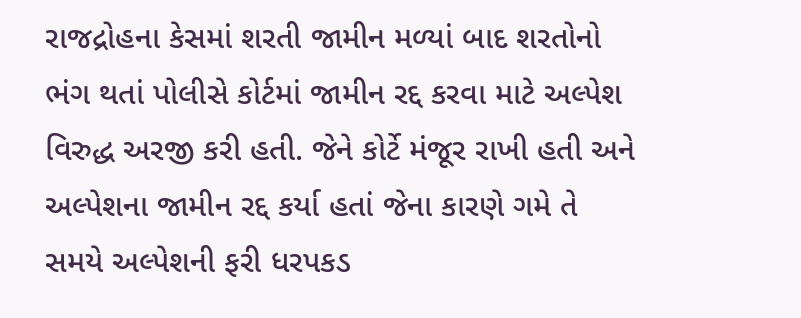રાજદ્રોહના કેસમાં શરતી જામીન મળ્યાં બાદ શરતોનો ભંગ થતાં પોલીસે કોર્ટમાં જામીન રદ્દ કરવા માટે અલ્પેશ વિરુદ્ધ અરજી કરી હતી. જેને કોર્ટે મંજૂર રાખી હતી અને અલ્પેશના જામીન રદ્દ કર્યા હતાં જેના કારણે ગમે તે સમયે અલ્પેશની ફરી ધરપકડ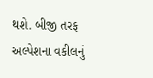થશે. બીજી તરફ અલ્પેશના વકીલનું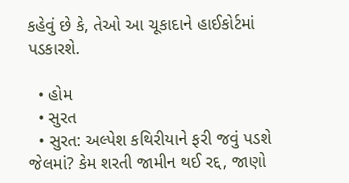કહેવું છે કે, તેઓ આ ચૂકાદાને હાઈકોર્ટમાં પડકારશે.

  • હોમ
  • સુરત
  • સુરત: અલ્પેશ કથિરીયાને ફરી જવું પડશે જેલમાં? કેમ શરતી જામીન થઈ રદ્દ, જાણો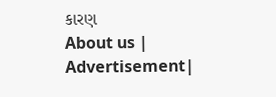કારણ
About us | Advertisement|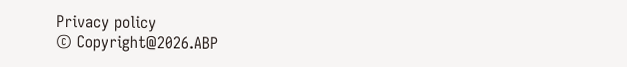Privacy policy
© Copyright@2026.ABP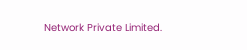Network Private Limited.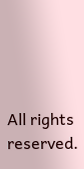All rights reserved.